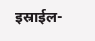इस्राईल-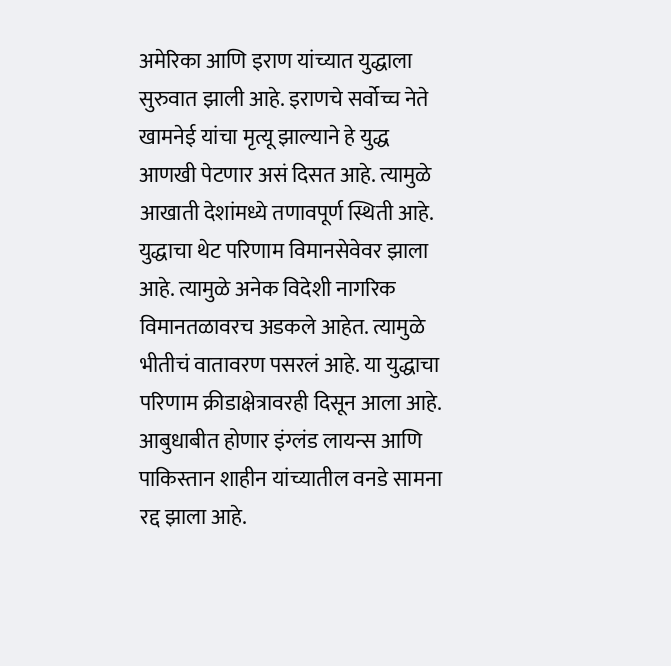अमेरिका आणि इराण यांच्यात युद्धाला सुरुवात झाली आहे. इराणचे सर्वोच्च नेते खामनेई यांचा मृत्यू झाल्याने हे युद्ध आणखी पेटणार असं दिसत आहे. त्यामुळे आखाती देशांमध्ये तणावपूर्ण स्थिती आहे. युद्धाचा थेट परिणाम विमानसेवेवर झाला आहे. त्यामुळे अनेक विदेशी नागरिक विमानतळावरच अडकले आहेत. त्यामुळे भीतीचं वातावरण पसरलं आहे. या युद्धाचा परिणाम क्रीडाक्षेत्रावरही दिसून आला आहे. आबुधाबीत होणार इंग्लंड लायन्स आणि पाकिस्तान शाहीन यांच्यातील वनडे सामना रद्द झाला आहे.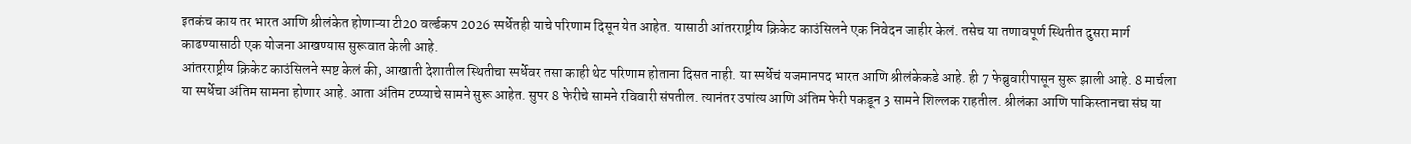इतकंच काय तर भारत आणि श्रीलंकेत होणाऱ्या टी20 वर्ल्डकप 2026 स्पर्धेतही याचे परिणाम दिसून येत आहेत. यासाठी आंतरराष्ट्रीय क्रिकेट काउंसिलने एक निवेदन जाहीर केलं. तसेच या तणावपूर्ण स्थितीत दुसरा मार्ग काढण्यासाठी एक योजना आखण्यास सुरूवात केली आहे.
आंतरराष्ट्रीय क्रिकेट काउंसिलने स्पष्ट केलं की, आखाती देशातील स्थितीचा स्पर्धेवर तसा काही थेट परिणाम होताना दिसत नाही. या स्पर्धेचं यजमानपद भारत आणि श्रीलंकेकडे आहे. ही 7 फेब्रुवारीपासून सुरू झाली आहे. 8 मार्चला या स्पर्धेचा अंतिम सामना होणार आहे. आता अंतिम टप्प्याचे सामने सुरू आहेत. सुपर 8 फेरीचे सामने रविवारी संपतील. त्यानंतर उपांत्य आणि अंतिम फेरी पकडून 3 सामने शिल्लक राहतील. श्रीलंका आणि पाकिस्तानचा संघ या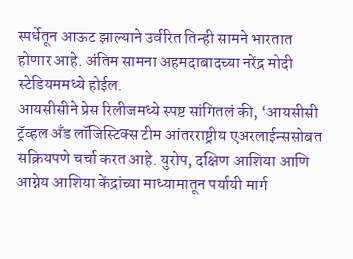स्पर्धेतून आऊट झाल्याने उर्वरित तिन्ही सामने भारतात होणार आहे. अंतिम सामना अहमदाबादच्या नरेंद्र मोदी स्टेडियममध्ये होईल.
आयसीसीने प्रेस रिलीजमध्ये स्पष्ट सांगितलं की, ‘आयसीसी ट्रॅव्हल अँड लॉजिस्टिक्स टीम आंतरराष्ट्रीय एअरलाईन्ससोबत सक्रियपणे चर्चा करत आहे. युरोप, दक्षिण आशिया आणि आग्नेय आशिया केंद्रांच्या माध्यामातून पर्यायी मार्ग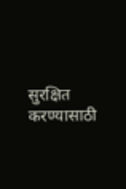सुरक्षित करण्यासाठी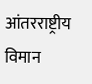आंतरराष्ट्रीय विमान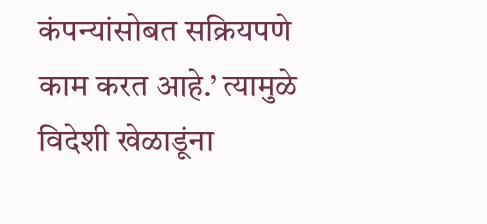कंपन्यांसोबत सक्रियपणे काम करत आहे.’ त्यामुळे विदेशी खेळाडूंना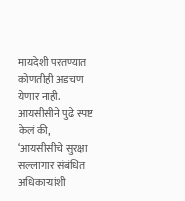मायदेशी परतण्यात कोणतीही अडचण येणार नाही. आयसीसीने पुढे स्पष्ट केलं की, ‘आयसीसीचे सुरक्षा सल्लागार संबंधित अधिकाऱ्यांशी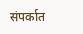संपर्कात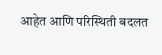आहेत आणि परिस्थिती बदलत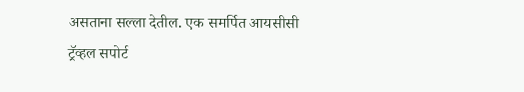असताना सल्ला देतील. एक समर्पित आयसीसी ट्रॅव्हल सपोर्ट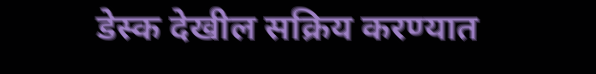डेस्क देखील सक्रिय करण्यात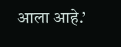आला आहे.’